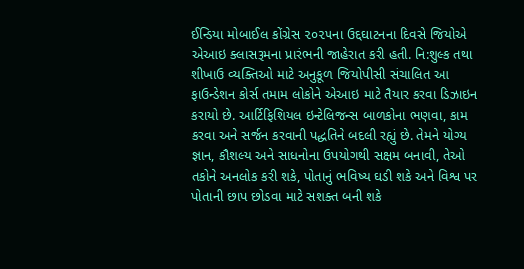ઈન્ડિયા મોબાઈલ કોંગ્રેસ ૨૦૨૫ના ઉદ્દઘાટનના દિવસે જિયોએ એઆઇ ક્લાસરૂમના પ્રારંભની જાહેરાત કરી હતી. નિ:શુલ્ક તથા શીખાઉ વ્યક્તિઓ માટે અનુકૂળ જિયોપીસી સંચાલિત આ ફાઉન્ડેશન કોર્સ તમામ લોકોને એઆઇ માટે તૈયાર કરવા ડિઝાઇન કરાયો છે. આર્ટિફિશિયલ ઇન્ટેલિજન્સ બાળકોના ભણવા, કામ કરવા અને સર્જન કરવાની પદ્ધતિને બદલી રહ્યું છે. તેમને યોગ્ય જ્ઞાન, કૌશલ્ય અને સાધનોના ઉપયોગથી સક્ષમ બનાવી, તેઓ તકોને અનલોક કરી શકે, પોતાનું ભવિષ્ય ઘડી શકે અને વિશ્વ પર પોતાની છાપ છોડવા માટે સશક્ત બની શકે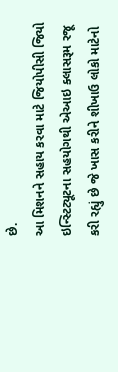છે.
આ મિશનને સહાય કરવા માટે જિયોપીસી જિયો ઇન્સ્ટિટ્યૂટના સહયોગથી એઆઇ ક્લાસરૂમ રજૂ કરી રહ્યું છે જે ખાસ કરીને શીખાઉ લોકો માટેનો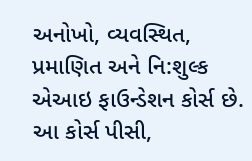અનોખો, વ્યવસ્થિત, પ્રમાણિત અને નિ:શુલ્ક એઆઇ ફાઉન્ડેશન કોર્સ છે. આ કોર્સ પીસી,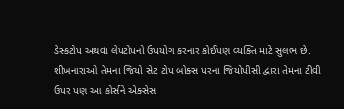ડેસ્કટોપ અથવા લેપટોપનો ઉપયોગ કરનાર કોઈપણ વ્યક્તિ માટે સુલભ છે. શીખનારાઓ તેમના જિયો સેટ ટોપ બોક્સ પરના જિયોપીસી દ્વારા તેમના ટીવી ઉપર પણ આ કોર્સને એક્સેસ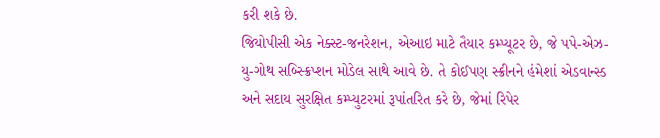કરી શકે છે.
જિયોપીસી એક નેક્સ્ટ-જનરેશન, એઆઇ માટે તૈયાર કમ્પ્યૂટર છે, જે પપે-એઝ-યુ-ગોથ સબ્સ્ક્રિપ્શન મોડેલ સાથે આવે છે. તે કોઈપણ સ્ક્રીનને હંમેશાં એડવાન્સ્ડ અને સદાય સુરક્ષિત કમ્પ્યુટરમાં રૂપાંતરિત કરે છે, જેમાં રિપેર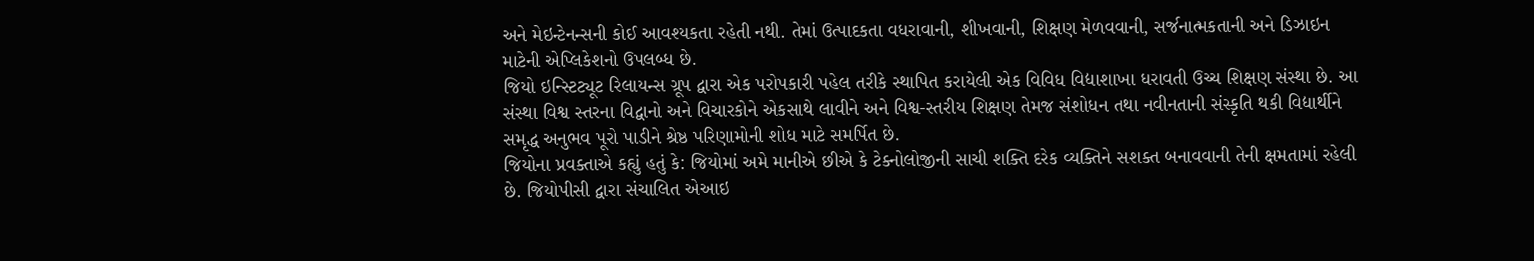અને મેઇન્ટેનન્સની કોઈ આવશ્યકતા રહેતી નથી. તેમાં ઉત્પાદકતા વધરાવાની, શીખવાની, શિક્ષણ મેળવવાની, સર્જનાત્મકતાની અને ડિઝાઇન માટેની એપ્લિકેશનો ઉપલબ્ધ છે.
જિયો ઇન્સ્ટિટ્યૂટ રિલાયન્સ ગ્રૂપ દ્વારા એક પરોપકારી પહેલ તરીકે સ્થાપિત કરાયેલી એક વિવિધ વિદ્યાશાખા ધરાવતી ઉચ્ચ શિક્ષણ સંસ્થા છે. આ સંસ્થા વિશ્વ સ્તરના વિદ્વાનો અને વિચારકોને એકસાથે લાવીને અને વિશ્વ-સ્તરીય શિક્ષણ તેમજ સંશોધન તથા નવીનતાની સંસ્કૃતિ થકી વિદ્યાર્થીને સમૃદ્ધ અનુભવ પૂરો પાડીને શ્રેષ્ઠ પરિણામોની શોધ માટે સમર્પિત છે.
જિયોના પ્રવક્તાએ કહ્યું હતું કે: જિયોમાં અમે માનીએ છીએ કે ટેક્નોલોજીની સાચી શક્તિ દરેક વ્યક્તિને સશક્ત બનાવવાની તેની ક્ષમતામાં રહેલી છે. જિયોપીસી દ્વારા સંચાલિત એઆઇ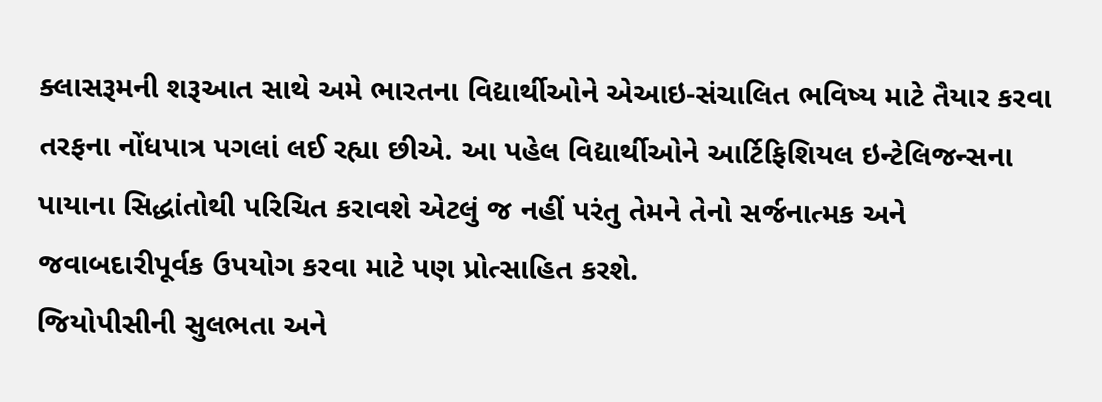ક્લાસરૂમની શરૂઆત સાથે અમે ભારતના વિદ્યાર્થીઓને એઆઇ-સંચાલિત ભવિષ્ય માટે તૈયાર કરવા તરફના નોંધપાત્ર પગલાં લઈ રહ્યા છીએ. આ પહેલ વિદ્યાર્થીઓને આર્ટિફિશિયલ ઇન્ટેલિજન્સના પાયાના સિદ્ધાંતોથી પરિચિત કરાવશે એટલું જ નહીં પરંતુ તેમને તેનો સર્જનાત્મક અને જવાબદારીપૂર્વક ઉપયોગ કરવા માટે પણ પ્રોત્સાહિત કરશે.
જિયોપીસીની સુલભતા અને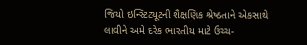જિયો ઇન્સ્ટિટ્યૂટની શૈક્ષણિક શ્રેષ્ઠતાને એકસાથે લાવીને અમે દરેક ભારતીય માટે ઉચ્ચ-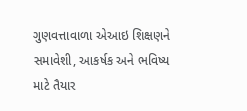ગુણવત્તાવાળા એઆઇ શિક્ષણને સમાવેશી, આકર્ષક અને ભવિષ્ય માટે તૈયાર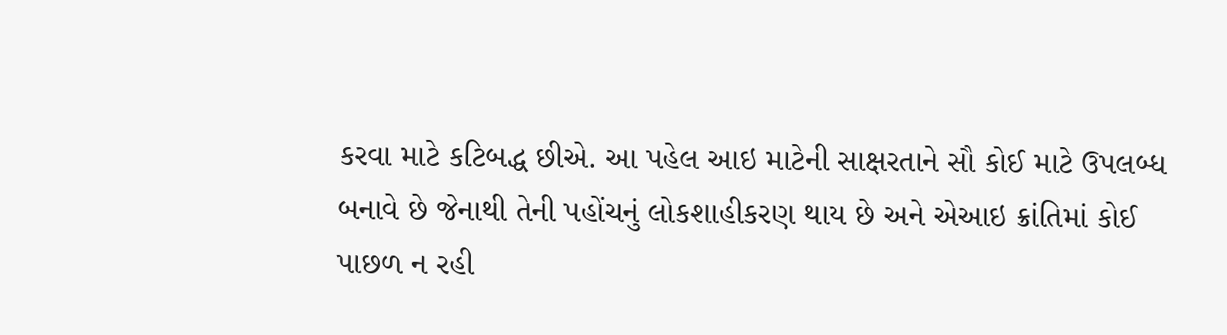કરવા માટે કટિબદ્ધ છીએ. આ પહેલ આઇ માટેની સાક્ષરતાને સૌ કોઈ માટે ઉપલબ્ધ બનાવે છે જેનાથી તેની પહોંચનું લોકશાહીકરણ થાય છે અને એઆઇ ક્રાંતિમાં કોઈ પાછળ ન રહી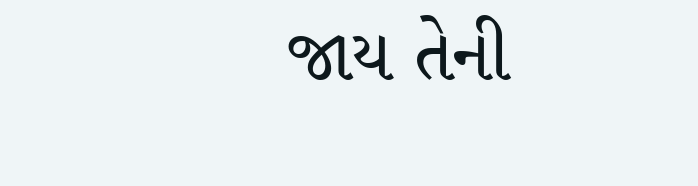જાય તેની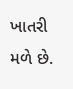ખાતરી મળે છે.